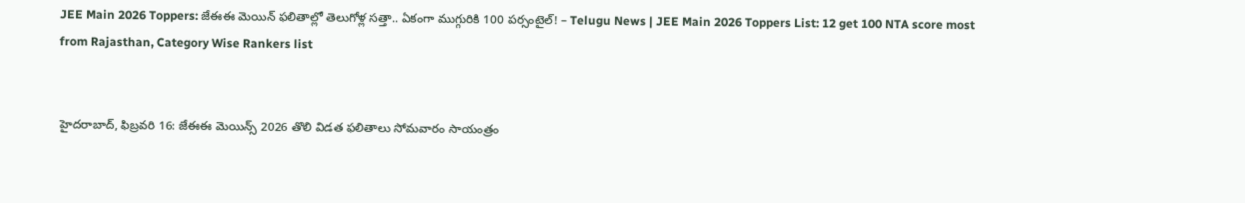JEE Main 2026 Toppers: జేఈఈ మెయిన్‌ ఫలితాల్లో తెలుగోళ్ల సత్తా.. ఏకంగా ముగ్గురికి 100 పర్సంటైల్‌! – Telugu News | JEE Main 2026 Toppers List: 12 get 100 NTA score most from Rajasthan, Category Wise Rankers list


హైదరాబాద్, ఫిబ్రవరి 16: జేఈఈ మెయిన్స్‌ 2026 తొలి విడత ఫలితాలు సోమవారం సాయంత్రం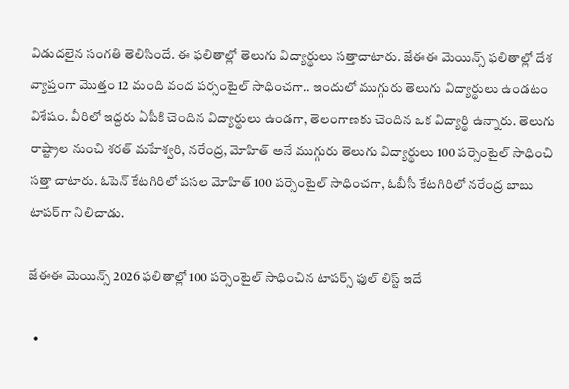విడుదలైన సంగతి తెలిసిందే. ఈ ఫలితాల్లో తెలుగు విద్యార్థులు సత్తాచాటారు. జేఈఈ మెయిన్స్‌ ఫలితాల్లో దేశ వ్యాప్తంగా మొత్తం 12 మంది వంద పర్సంటైల్‌ సాధించగా.. ఇందులో ముగ్గురు తెలుగు విద్యార్థులు ఉండటం విశేషం. వీరిలో ఇద్దరు ఏపీకి చెందిన విద్యార్థులు ఉండగా, తెలంగాణకు చెందిన ఒక విద్యార్థి ఉన్నారు. తెలుగు రాష్ట్రాల నుంచి శరత్‌ మహేశ్వరి, నరేంద్ర, మోహిత్‌ అనే ముగ్గురు తెలుగు విద్యార్థులు 100 పర్సెంటైల్‌ సాధించి సత్తా చాటారు. ఓపెన్‌ కేటగిరిలో పసల మోహిత్‌ 100 పర్సెంటైల్‌ సాధించగా, ఓబీసీ కేటగిరిలో నరేంద్ర బాబు టాపర్‌గా నిలిచాడు.

జేఈఈ మెయిన్స్‌ 2026 ఫలితాల్లో 100 పర్సెంటైల్‌ సాధించిన టాపర్స్ ఫుల్‌ లిస్ట్‌ ఇదే

  •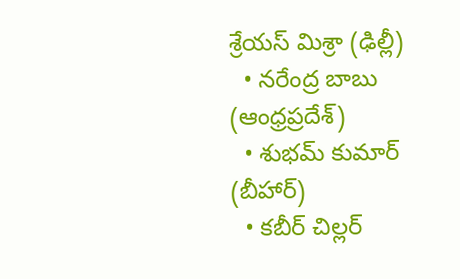శ్రేయస్‌ మిశ్రా (ఢిల్లీ)
  • నరేంద్ర బాబు (ఆంధ్రప్రదేశ్‌)
  • శుభమ్‌ కుమార్‌ (బీహార్‌)
  • కబీర్‌ చిల్లర్‌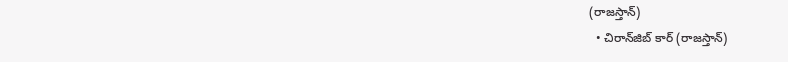(రాజస్తాన్‌)
  • చిరాన్‌జిబ్‌ కార్‌ (రాజస్తాన్‌)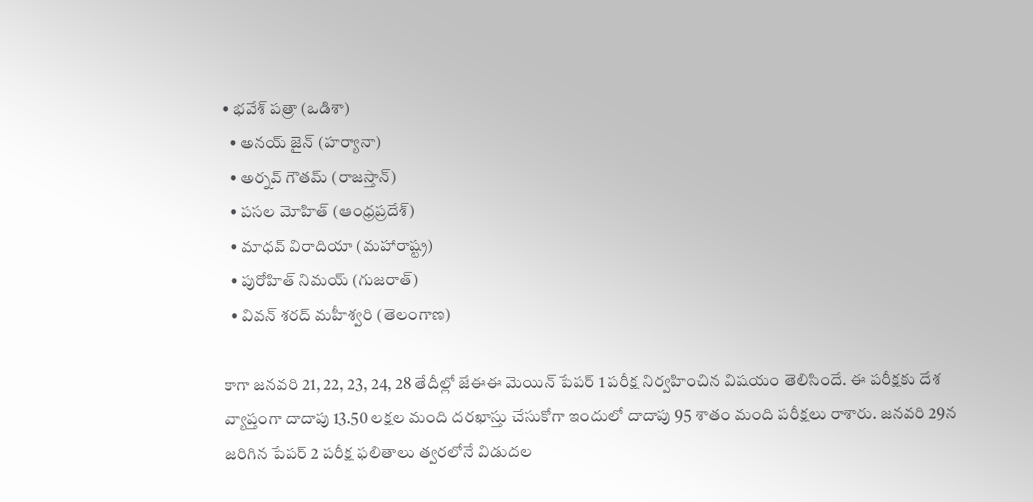• భవేశ్‌ పత్రా (ఒడిశా)
  • అనయ్‌ జైన్‌ (హర్యానా)
  • అర్నవ్‌ గౌతమ్‌ (రాజస్తాన్‌)
  • పసల మోహిత్‌ (ఆంధ్రప్రదేశ్‌)
  • మాధవ్‌ విరాదియా (మహారాష్ట్ర)
  • పురోహిత్‌ నిమయ్‌ (గుజరాత్‌)
  • వివన్‌ శరద్‌ మహీశ్వరి (తెలంగాణ)

కాగా జనవరి 21, 22, 23, 24, 28 తేదీల్లో జేఈఈ మెయిన్‌ పేపర్‌ 1 పరీక్ష నిర్వహించిన విషయం తెలిసిందే. ఈ పరీక్షకు దేశ వ్యాప్తంగా దాదాపు 13.50 లక్షల మంది దరఖాస్తు చేసుకోగా ఇందులో దాదాపు 95 శాతం మంది పరీక్షలు రాశారు. జనవరి 29న జరిగిన పేపర్ 2 పరీక్ష ఫలితాలు త్వరలోనే విడుదల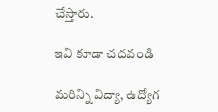చేస్తారు.

ఇవి కూడా చదవండి

మరిన్ని విద్యా, ఉద్యోగ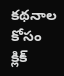కథనాల కోసం క్లిక్‌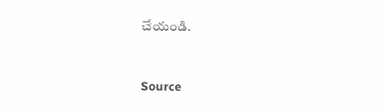చేయండి.



Source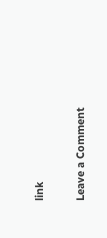link

Leave a Comment